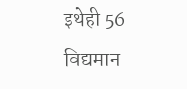इथेही 56
विद्यमान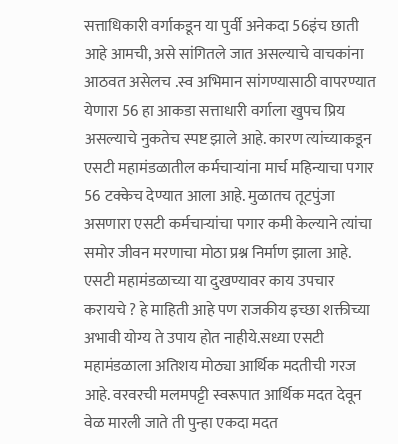सत्ताधिकारी वर्गाकडून या पुर्वी अनेकदा 56इंच छाती आहे आमची, असे सांगितले जात असल्याचे वाचकांना आठवत असेलच .स्व अभिमान सांगण्यासाठी वापरण्यात येणारा 56 हा आकडा सत्ताधारी वर्गाला खुपच प्रिय असल्याचे नुकतेच स्पष्ट झाले आहे. कारण त्यांच्याकडून एसटी महामंडळातील कर्मचाऱ्यांना मार्च महिन्याचा पगार 56 टक्केच देण्यात आला आहे. मुळातच तूटपुंजा असणारा एसटी कर्मचाऱ्यांचा पगार कमी केल्याने त्यांचा समोर जीवन मरणाचा मोठा प्रश्न निर्माण झाला आहे.
एसटी महामंडळाच्या या दुखण्यावर काय उपचार करायचे ? हे माहिती आहे पण राजकीय इच्छा शक्तीच्या अभावी योग्य ते उपाय होत नाहीये.सध्या एसटी महामंडळाला अतिशय मोठ्या आर्थिक मदतीची गरज आहे. वरवरची मलमपट्टी स्वरूपात आर्थिक मदत देवून वेळ मारली जाते ती पुन्हा एकदा मदत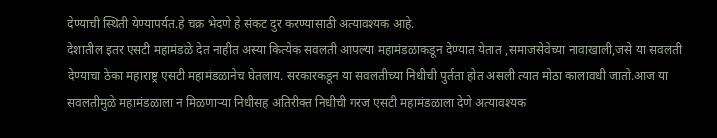देण्याची स्थिती येण्यापर्यत.हे चक्र भेदणे हे संकट दुर करण्यासाठी अत्यावश्यक आहे.
देशातील इतर एसटी महामंडळे देत नाहीत अस्या कित्येक सवलती आपल्या महामंडळाकडून देण्यात येतात ,समाजसेवेच्या नावाखाली,जसे या सवलती देण्याचा ठेका महाराष्ट्र एसटी महामंडळानेच घेतलाय. सरकारकडून या सवलतीच्या निधीची पुर्तता होत असली त्यात मोठा कालावधी जातो.आज या सवलतीमुळे महामंडळाला न मिळणाऱ्या निधीसह अतिरीक्त निधीची गरज एसटी महामंडळाला देणे अत्यावश्यक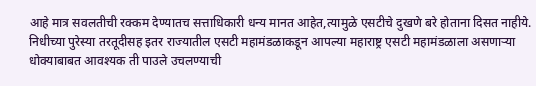आहे मात्र सवलतीची रक्कम देण्यातच सत्ताधिकारी धन्य मानत आहेत,त्यामुळे एसटीचे दुखणे बरे होताना दिसत नाहीये.
निधीच्या पुरेस्या तरतूदीसह इतर राज्यातील एसटी महामंडळाकडून आपल्या महाराष्ट्र एसटी महामंडळाला असणाऱ्या धोक्याबाबत आवश्यक ती पाउले उचलण्याची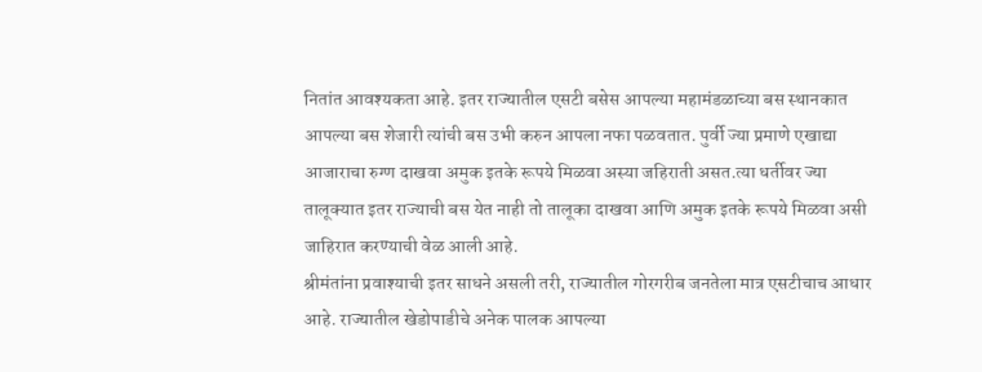नितांत आवश्यकता आहे. इतर राज्यातील एसटी बसेस आपल्या महामंडळाच्या बस स्थानकात आपल्या बस शेजारी त्यांची बस उभी करुन आपला नफा पळवतात. पुर्वी ज्या प्रमाणे एखाद्या आजाराचा रुग्ण दाखवा अमुक इतके रूपये मिळवा अस्या जहिराती असत.त्या धर्तीवर ज्या तालूक्यात इतर राज्याची बस येत नाही तो तालूका दाखवा आणि अमुक इतके रूपये मिळवा असी जाहिरात करण्याची वेळ आली आहे.
श्रीमंतांना प्रवाश्याची इतर साधने असली तरी, राज्यातील गोरगरीब जनतेला मात्र एसटीचाच आधार आहे. राज्यातील खेडोपाडीचे अनेक पालक आपल्या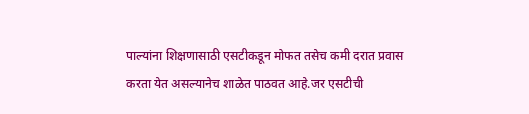पाल्यांना शिक्षणासाठी एसटीकडून मोफत तसेच कमी दरात प्रवास करता येत असल्यानेच शाळेत पाठवत आहे.जर एसटीची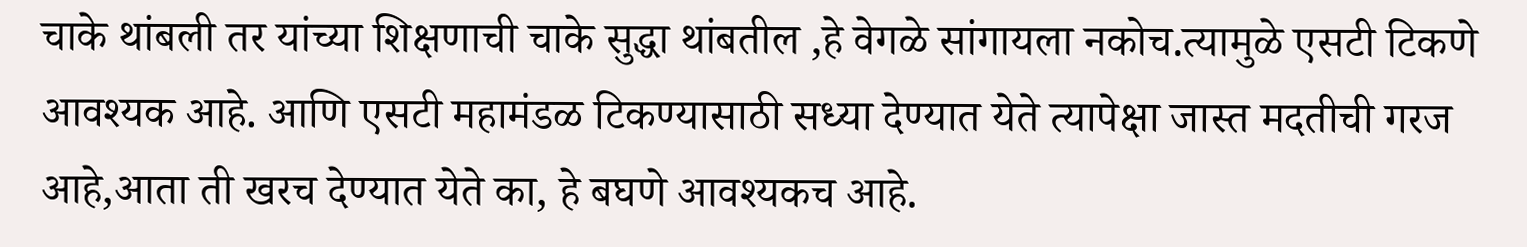चाके थांबली तर यांच्या शिक्षणाची चाके सुद्धा थांबतील ,हे वेगळे सांगायला नकोच.त्यामुळे एसटी टिकणे आवश्यक आहे. आणि एसटी महामंडळ टिकण्यासाठी सध्या देण्यात येते त्यापेक्षा जास्त मदतीची गरज आहे,आता ती खरच देण्यात येते का, हे बघणे आवश्यकच आहे.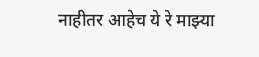नाहीतर आहेच ये रे माझ्या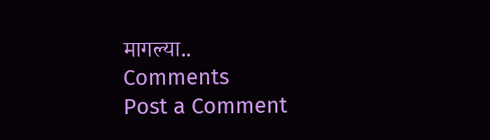मागल्या..
Comments
Post a Comment